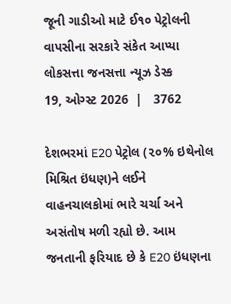જૂની ગાડીઓ માટે ઈ૧૦ પેટ્રોલની વાપસીના સરકારે સંકેત આપ્યા
લોકસત્તા જનસત્તા ન્યૂઝ ડેસ્ક
19, ઓગ્સ્ટ 2026  |   3762

દેશભરમાં E20 પેટ્રોલ (૨૦% ઇથેનોલ મિશ્રિત ઇંધણ)ને લઈને વાહનચાલકોમાં ભારે ચર્ચા અને અસંતોષ મળી રહ્યો છે. આમ જનતાની ફરિયાદ છે કે E20 ઇંધણના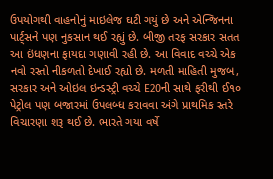ઉપયોગથી વાહનોનું માઇલેજ ઘટી ગયું છે અને એન્જિનના પાર્ટ્સને પણ નુકસાન થઈ રહ્યું છે. બીજી તરફ સરકાર સતત આ ઇંધણના ફાયદા ગણાવી રહી છે. આ વિવાદ વચ્ચે એક નવો રસ્તો નીકળતો દેખાઈ રહ્યો છે. મળતી માહિતી મુજબ, સરકાર અને ઓઇલ ઇન્ડસ્ટ્રી વચ્ચે E20ની સાથે ફરીથી ઈ૧૦ પેટ્રોલ પણ બજારમાં ઉપલબ્ધ કરાવવા અંગે પ્રાથમિક સ્તરે વિચારણા શરૂ થઈ છે. ભારતે ગયા વર્ષે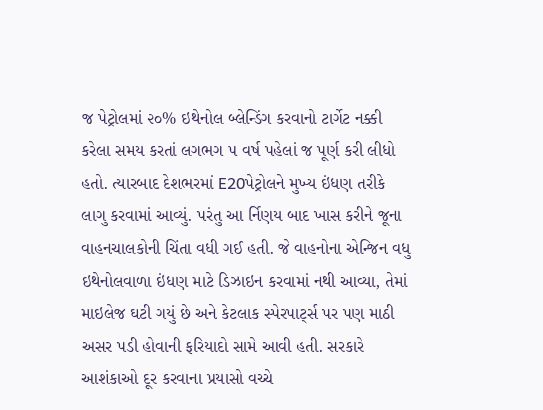જ પેટ્રોલમાં ૨૦% ઇથેનોલ બ્લેન્ડિંગ કરવાનો ટાર્ગેટ નક્કી કરેલા સમય કરતાં લગભગ ૫ વર્ષ પહેલાં જ પૂર્ણ કરી લીધો હતો. ત્યારબાદ દેશભરમાં E20પેટ્રોલને મુખ્ય ઇંધણ તરીકે લાગુ કરવામાં આવ્યું. પરંતુ આ ર્નિણય બાદ ખાસ કરીને જૂના વાહનચાલકોની ચિંતા વધી ગઈ હતી. જે વાહનોના એન્જિન વધુ ઇથેનોલવાળા ઇંધણ માટે ડિઝાઇન કરવામાં નથી આવ્યા, તેમાં માઇલેજ ઘટી ગયું છે અને કેટલાક સ્પેરપાર્ટ્સ પર પણ માઠી અસર પડી હોવાની ફરિયાદો સામે આવી હતી. સરકારે આશંકાઓ દૂર કરવાના પ્રયાસો વચ્ચે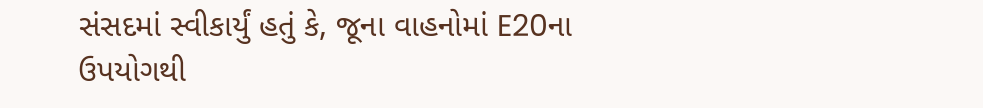સંસદમાં સ્વીકાર્યું હતું કે, જૂના વાહનોમાં E20ના ઉપયોગથી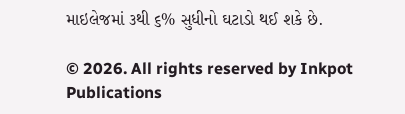માઇલેજમાં ૩થી ૬% સુધીનો ઘટાડો થઈ શકે છે.

© 2026. All rights reserved by Inkpot Publications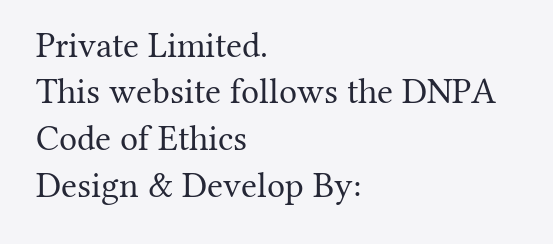Private Limited.
This website follows the DNPA Code of Ethics
Design & Develop By: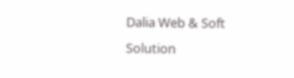Dalia Web & Soft Solution